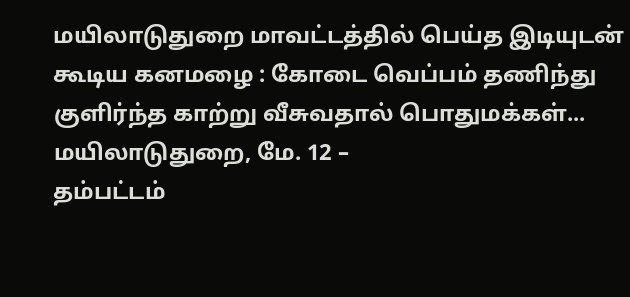மயிலாடுதுறை மாவட்டத்தில் பெய்த இடியுடன் கூடிய கனமழை : கோடை வெப்பம் தணிந்து குளிர்ந்த காற்று வீசுவதால் பொதுமக்கள்...
மயிலாடுதுறை, மே. 12 –
தம்பட்டம்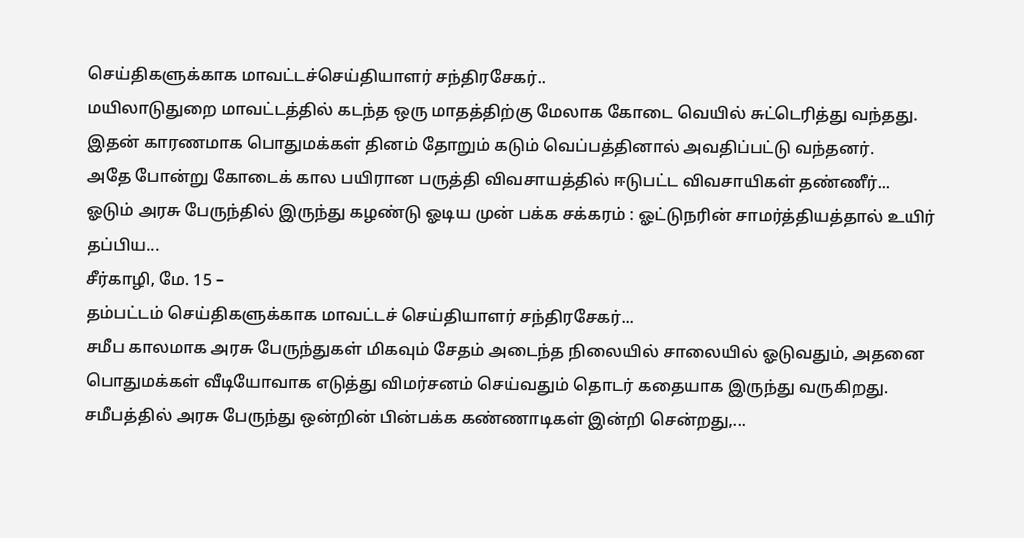செய்திகளுக்காக மாவட்டச்செய்தியாளர் சந்திரசேகர்..
மயிலாடுதுறை மாவட்டத்தில் கடந்த ஒரு மாதத்திற்கு மேலாக கோடை வெயில் சுட்டெரித்து வந்தது. இதன் காரணமாக பொதுமக்கள் தினம் தோறும் கடும் வெப்பத்தினால் அவதிப்பட்டு வந்தனர்.
அதே போன்று கோடைக் கால பயிரான பருத்தி விவசாயத்தில் ஈடுபட்ட விவசாயிகள் தண்ணீர்...
ஓடும் அரசு பேருந்தில் இருந்து கழண்டு ஓடிய முன் பக்க சக்கரம் : ஓட்டுநரின் சாமர்த்தியத்தால் உயிர் தப்பிய...
சீர்காழி, மே. 15 –
தம்பட்டம் செய்திகளுக்காக மாவட்டச் செய்தியாளர் சந்திரசேகர்...
சமீப காலமாக அரசு பேருந்துகள் மிகவும் சேதம் அடைந்த நிலையில் சாலையில் ஓடுவதும், அதனை பொதுமக்கள் வீடியோவாக எடுத்து விமர்சனம் செய்வதும் தொடர் கதையாக இருந்து வருகிறது.
சமீபத்தில் அரசு பேருந்து ஒன்றின் பின்பக்க கண்ணாடிகள் இன்றி சென்றது,...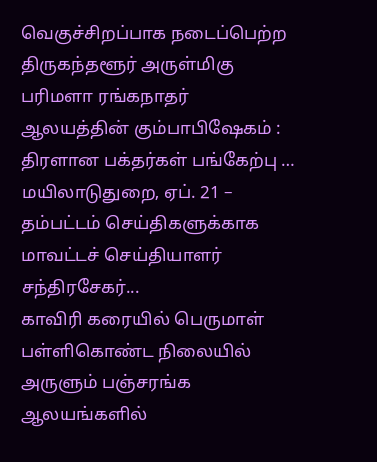வெகுச்சிறப்பாக நடைப்பெற்ற திருகந்தளூர் அருள்மிகு பரிமளா ரங்கநாதர் ஆலயத்தின் கும்பாபிஷேகம் : திரளான பக்தர்கள் பங்கேற்பு …
மயிலாடுதுறை, ஏப். 21 –
தம்பட்டம் செய்திகளுக்காக மாவட்டச் செய்தியாளர் சந்திரசேகர்...
காவிரி கரையில் பெருமாள் பள்ளிகொண்ட நிலையில் அருளும் பஞ்சரங்க ஆலயங்களில்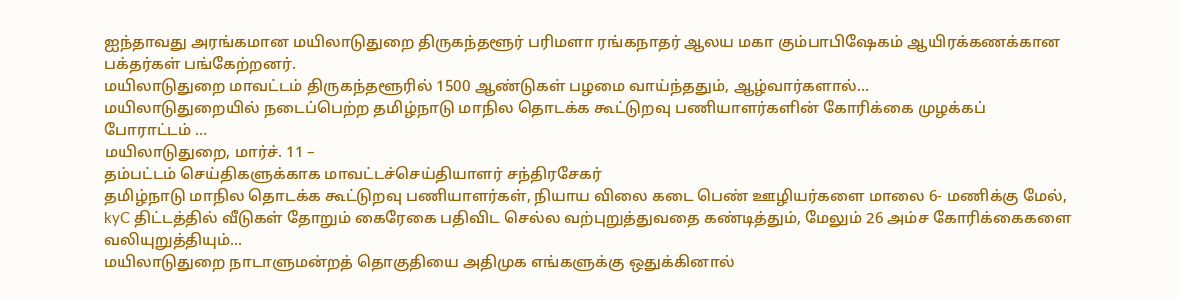ஐந்தாவது அரங்கமான மயிலாடுதுறை திருகந்தளூர் பரிமளா ரங்கநாதர் ஆலய மகா கும்பாபிஷேகம் ஆயிரக்கணக்கான பக்தர்கள் பங்கேற்றனர்.
மயிலாடுதுறை மாவட்டம் திருகந்தளூரில் 1500 ஆண்டுகள் பழமை வாய்ந்ததும், ஆழ்வார்களால்...
மயிலாடுதுறையில் நடைப்பெற்ற தமிழ்நாடு மாநில தொடக்க கூட்டுறவு பணியாளர்களின் கோரிக்கை முழக்கப் போராட்டம் …
மயிலாடுதுறை, மார்ச். 11 –
தம்பட்டம் செய்திகளுக்காக மாவட்டச்செய்தியாளர் சந்திரசேகர்
தமிழ்நாடு மாநில தொடக்க கூட்டுறவு பணியாளர்கள், நியாய விலை கடை பெண் ஊழியர்களை மாலை 6- மணிக்கு மேல், kyC திட்டத்தில் வீடுகள் தோறும் கைரேகை பதிவிட செல்ல வற்புறுத்துவதை கண்டித்தும், மேலும் 26 அம்ச கோரிக்கைகளை வலியுறுத்தியும்...
மயிலாடுதுறை நாடாளுமன்றத் தொகுதியை அதிமுக எங்களுக்கு ஒதுக்கினால்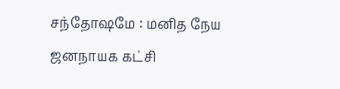சந்தோஷமே : மனித நேய ஜனநாயக கட்சி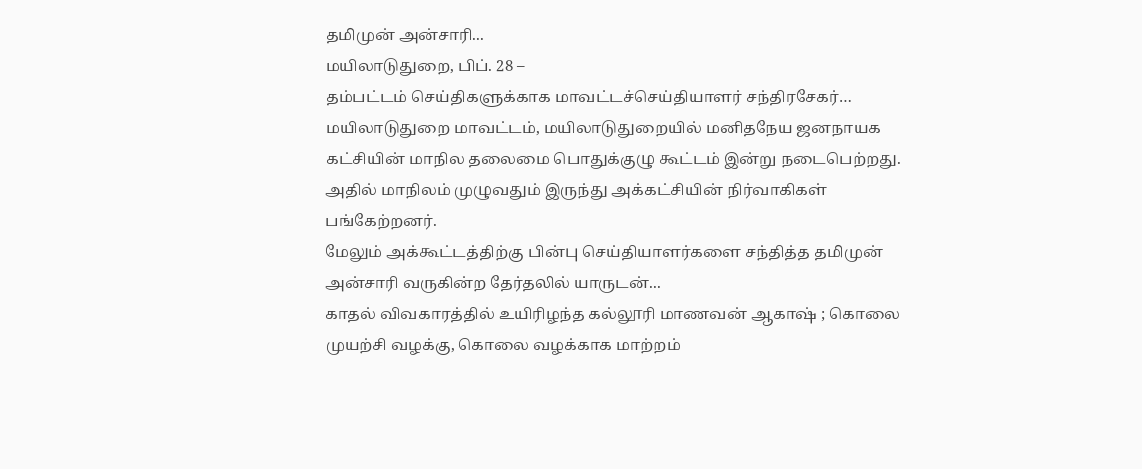தமிமுன் அன்சாரி...
மயிலாடுதுறை, பிப். 28 –
தம்பட்டம் செய்திகளுக்காக மாவட்டச்செய்தியாளர் சந்திரசேகர்…
மயிலாடுதுறை மாவட்டம், மயிலாடுதுறையில் மனிதநேய ஜனநாயக கட்சியின் மாநில தலைமை பொதுக்குழு கூட்டம் இன்று நடைபெற்றது. அதில் மாநிலம் முழுவதும் இருந்து அக்கட்சியின் நிர்வாகிகள் பங்கேற்றனர்.
மேலும் அக்கூட்டத்திற்கு பின்பு செய்தியாளர்களை சந்தித்த தமிமுன் அன்சாரி வருகின்ற தேர்தலில் யாருடன்...
காதல் விவகாரத்தில் உயிரிழந்த கல்லூரி மாணவன் ஆகாஷ் ; கொலை முயற்சி வழக்கு, கொலை வழக்காக மாற்றம்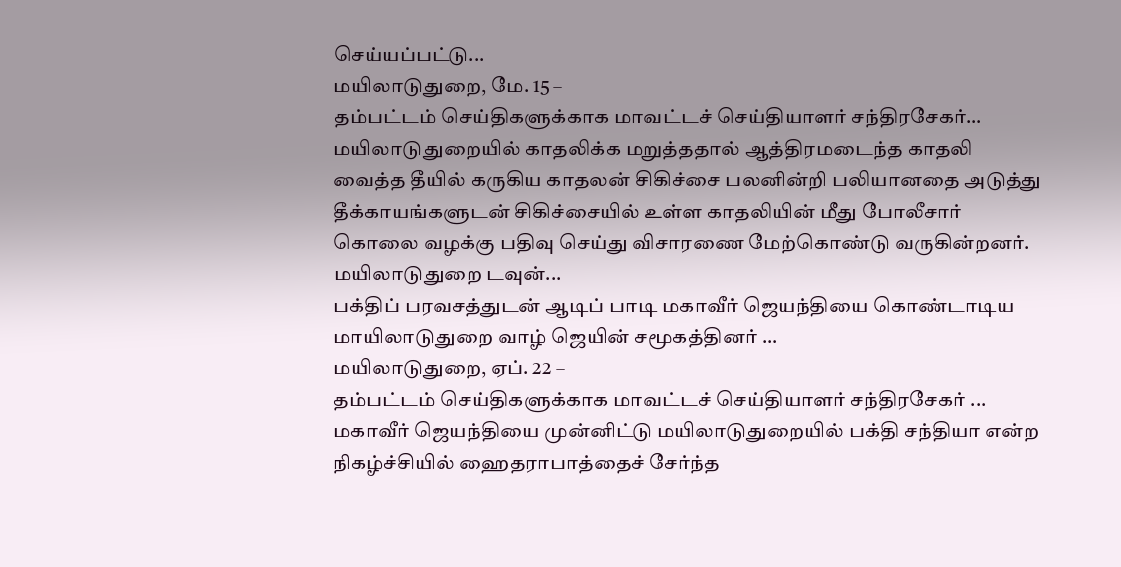செய்யப்பட்டு...
மயிலாடுதுறை, மே. 15 –
தம்பட்டம் செய்திகளுக்காக மாவட்டச் செய்தியாளர் சந்திரசேகர்…
மயிலாடுதுறையில் காதலிக்க மறுத்ததால் ஆத்திரமடைந்த காதலி வைத்த தீயில் கருகிய காதலன் சிகிச்சை பலனின்றி பலியானதை அடுத்து தீக்காயங்களுடன் சிகிச்சையில் உள்ள காதலியின் மீது போலீசார் கொலை வழக்கு பதிவு செய்து விசாரணை மேற்கொண்டு வருகின்றனர்.
மயிலாடுதுறை டவுன்...
பக்திப் பரவசத்துடன் ஆடிப் பாடி மகாவீர் ஜெயந்தியை கொண்டாடிய மாயிலாடுதுறை வாழ் ஜெயின் சமூகத்தினர் …
மயிலாடுதுறை, ஏப். 22 –
தம்பட்டம் செய்திகளுக்காக மாவட்டச் செய்தியாளர் சந்திரசேகர் ...
மகாவீர் ஜெயந்தியை முன்னிட்டு மயிலாடுதுறையில் பக்தி சந்தியா என்ற நிகழ்ச்சியில் ஹைதராபாத்தைச் சேர்ந்த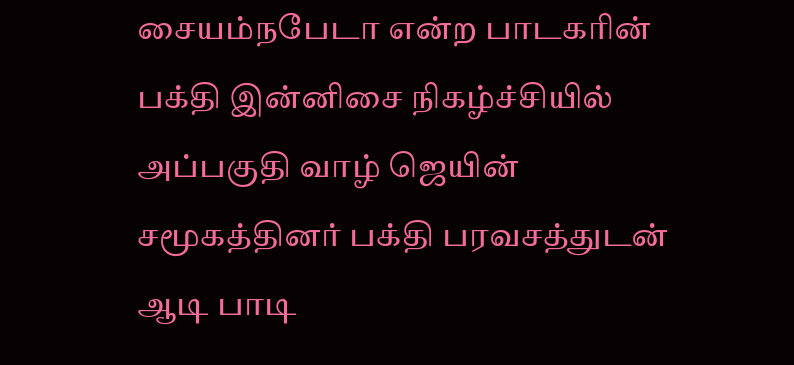சையம்நபேடா என்ற பாடகரின் பக்தி இன்னிசை நிகழ்ச்சியில் அப்பகுதி வாழ் ஜெயின் சமூகத்தினர் பக்தி பரவசத்துடன் ஆடி பாடி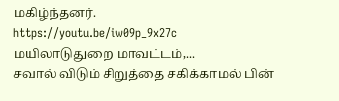மகிழ்ந்தனர்.
https://youtu.be/iw09p_9x27c
மயிலாடுதுறை மாவட்டம்,...
சவால் விடும் சிறுத்தை சகிக்காமல் பின்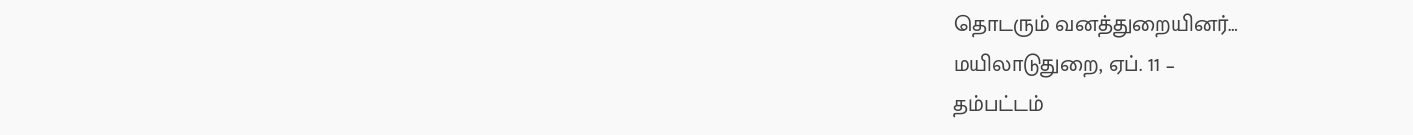தொடரும் வனத்துறையினர்…
மயிலாடுதுறை, ஏப். 11 –
தம்பட்டம்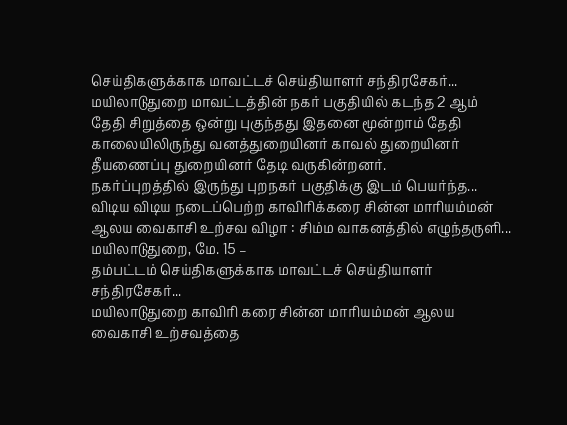செய்திகளுக்காக மாவட்டச் செய்தியாளர் சந்திரசேகர்...
மயிலாடுதுறை மாவட்டத்தின் நகர் பகுதியில் கடந்த 2 ஆம் தேதி சிறுத்தை ஒன்று புகுந்தது இதனை மூன்றாம் தேதி காலையிலிருந்து வனத்துறையினர் காவல் துறையினர் தீயணைப்பு துறையினர் தேடி வருகின்றனர்.
நகர்ப்புறத்தில் இருந்து புறநகர் பகுதிக்கு இடம் பெயர்ந்த...
விடிய விடிய நடைப்பெற்ற காவிரிக்கரை சின்ன மாரியம்மன் ஆலய வைகாசி உற்சவ விழா : சிம்ம வாகனத்தில் எழுந்தருளி...
மயிலாடுதுறை, மே. 15 –
தம்பட்டம் செய்திகளுக்காக மாவட்டச் செய்தியாளர் சந்திரசேகர்...
மயிலாடுதுறை காவிரி கரை சின்ன மாரியம்மன் ஆலய வைகாசி உற்சவத்தை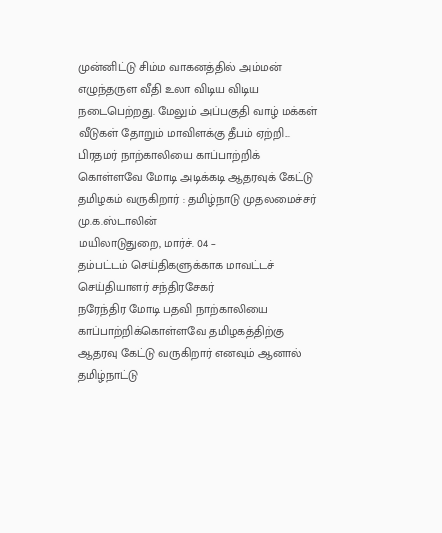முன்னிட்டு சிம்ம வாகனத்தில் அம்மன் எழுந்தருள வீதி உலா விடிய விடிய நடைபெற்றது. மேலும் அப்பகுதி வாழ் மக்கள் வீடுகள் தோறும் மாவிளக்கு தீபம் ஏற்றி...
பிரதமர் நாற்காலியை காப்பாற்றிக் கொள்ளவே மோடி அடிக்கடி ஆதரவுக் கேட்டு தமிழகம் வருகிறார் : தமிழ்நாடு முதலமைச்சர் மு.க.ஸ்டாலின்
மயிலாடுதுறை, மார்ச். 04 –
தம்பட்டம் செய்திகளுக்காக மாவட்டச் செய்தியாளர் சந்திரசேகர்
நரேந்திர மோடி பதவி நாற்காலியை காப்பாற்றிக்கொள்ளவே தமிழகத்திற்கு ஆதரவு கேட்டு வருகிறார் எனவும் ஆனால் தமிழ்நாட்டு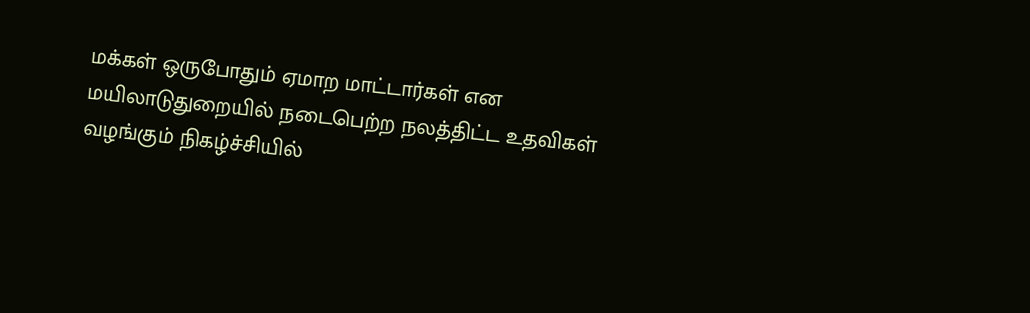மக்கள் ஒருபோதும் ஏமாற மாட்டார்கள் என மயிலாடுதுறையில் நடைபெற்ற நலத்திட்ட உதவிகள் வழங்கும் நிகழ்ச்சியில்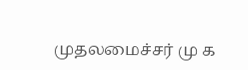முதலமைச்சர் மு க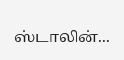ஸ்டாலின்...